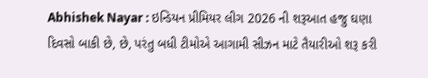Abhishek Nayar : ઇન્ડિયન પ્રીમિયર લીગ 2026 ની શરૂઆત હજુ ઘણા દિવસો બાકી છે, છે, પરંતુ બધી ટીમોએ આગામી સીઝન માટે તૈયારીઓ શરૂ કરી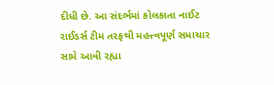દીધી છે. આ સંદર્ભમાં કોલકાતા નાઈટ રાઈડર્સ ટીમ તરફથી મહત્ત્વપૂર્ણ સમાચાર સામે આવી રહ્યા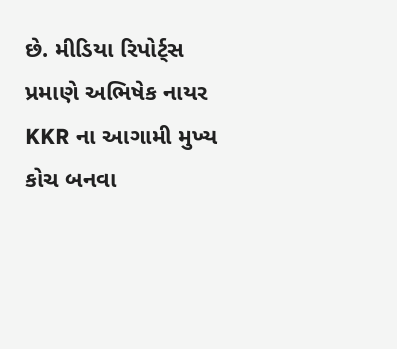છે. મીડિયા રિપોર્ટ્સ પ્રમાણે અભિષેક નાયર KKR ના આગામી મુખ્ય કોચ બનવા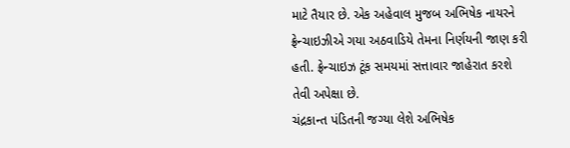માટે તૈયાર છે. એક અહેવાલ મુજબ અભિષેક નાયરને ફ્રેન્ચાઇઝીએ ગયા અઠવાડિયે તેમના નિર્ણયની જાણ કરી હતી. ફ્રેન્ચાઇઝ ટૂંક સમયમાં સત્તાવાર જાહેરાત કરશે તેવી અપેક્ષા છે.
ચંદ્રકાન્ત પંડિતની જગ્યા લેશે અભિષેક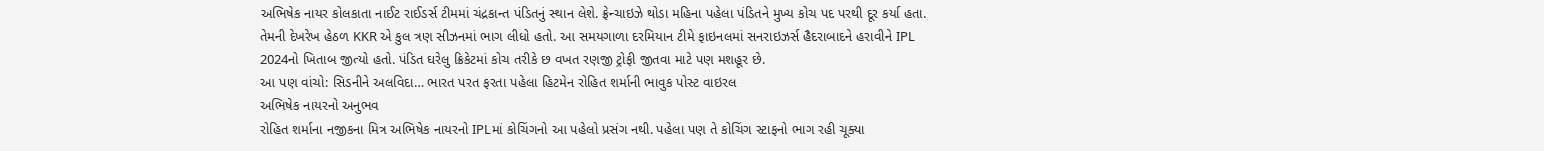અભિષેક નાયર કોલકાતા નાઈટ રાઈડર્સ ટીમમાં ચંદ્રકાન્ત પંડિતનું સ્થાન લેશે. ફ્રેન્ચાઇઝે થોડા મહિના પહેલા પંડિતને મુખ્ય કોચ પદ પરથી દૂર કર્યા હતા. તેમની દેખરેખ હેઠળ KKR એ કુલ ત્રણ સીઝનમાં ભાગ લીધો હતો. આ સમયગાળા દરમિયાન ટીમે ફાઇનલમાં સનરાઇઝર્સ હૈદરાબાદને હરાવીને IPL 2024નો ખિતાબ જીત્યો હતો. પંડિત ઘરેલુ ક્રિકેટમાં કોચ તરીકે છ વખત રણજી ટ્રોફી જીતવા માટે પણ મશહૂર છે.
આ પણ વાંચો: સિડનીને અલવિદા… ભારત પરત ફરતા પહેલા હિટમેન રોહિત શર્માની ભાવુક પોસ્ટ વાઇરલ
અભિષેક નાયરનો અનુભવ
રોહિત શર્માના નજીકના મિત્ર અભિષેક નાયરનો IPLમાં કોચિંગનો આ પહેલો પ્રસંગ નથી. પહેલા પણ તે કોચિંગ સ્ટાફનો ભાગ રહી ચૂક્યા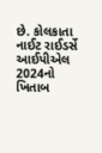છે. કોલકાતા નાઈટ રાઈડર્સે આઈપીએલ 2024નો ખિતાબ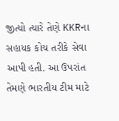જીત્યો ત્યારે તેણે KKRના સહાયક કોચ તરીકે સેવા આપી હતી. આ ઉપરાંત તેમણે ભારતીય ટીમ માટે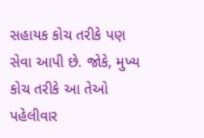સહાયક કોચ તરીકે પણ સેવા આપી છે. જોકે, મુખ્ય કોચ તરીકે આ તેઓ પહેલીવાર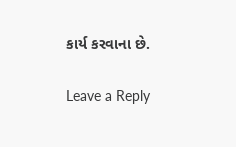કાર્ય કરવાના છે.

Leave a Reply